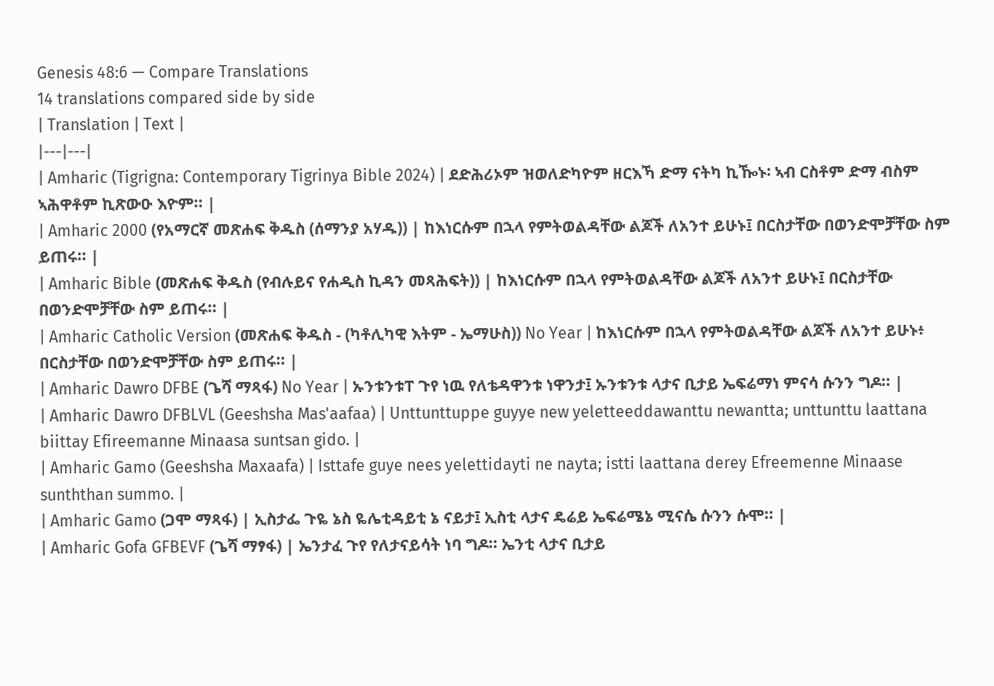Genesis 48:6 — Compare Translations
14 translations compared side by side
| Translation | Text |
|---|---|
| Amharic (Tigrigna: Contemporary Tigrinya Bible 2024) | ደድሕሪኦም ዝወለድካዮም ዘርእኻ ድማ ናትካ ኪዀኑ፡ ኣብ ርስቶም ድማ ብስም ኣሕዋቶም ኪጽውዑ እዮም። |
| Amharic 2000 (የአማርኛ መጽሐፍ ቅዱስ (ሰማንያ አሃዱ)) | ከእነርሱም በኋላ የምትወልዳቸው ልጆች ለአንተ ይሁኑ፤ በርስታቸው በወንድሞቻቸው ስም ይጠሩ። |
| Amharic Bible (መጽሐፍ ቅዱስ (የብሉይና የሐዲስ ኪዳን መጻሕፍት)) | ከእነርሱም በኋላ የምትወልዳቸው ልጆች ለአንተ ይሁኑ፤ በርስታቸው በወንድሞቻቸው ስም ይጠሩ። |
| Amharic Catholic Version (መጽሐፍ ቅዱስ - (ካቶሊካዊ እትም - ኤማሁስ)) No Year | ከእነርሱም በኋላ የምትወልዳቸው ልጆች ለአንተ ይሁኑ፥ በርስታቸው በወንድሞቻቸው ስም ይጠሩ። |
| Amharic Dawro DFBE (ጌሻ ማጻፋ) No Year | ኡንቱንቱፐ ጉየ ነዉ የለቴዳዋንቱ ነዋንታ፤ ኡንቱንቱ ላታና ቢታይ ኤፍሬማነ ምናሳ ሱንን ግዶ። |
| Amharic Dawro DFBLVL (Geeshsha Mas'aafaa) | Unttunttuppe guyye new yeletteeddawanttu newantta; unttunttu laattana biittay Efireemanne Minaasa suntsan gido. |
| Amharic Gamo (Geeshsha Maxaafa) | Isttafe guye nees yelettidayti ne nayta; istti laattana derey Efreemenne Minaase sunththan summo. |
| Amharic Gamo (ጋሞ ማጻፋ) | ኢስታፌ ጉዬ ኔስ ዬሌቲዳይቲ ኔ ናይታ፤ ኢስቲ ላታና ዴሬይ ኤፍሬሜኔ ሚናሴ ሱንን ሱሞ። |
| Amharic Gofa GFBEVF (ጌሻ ማፃፋ) | ኤንታፈ ጉየ የለታናይሳት ነባ ግዶ። ኤንቲ ላታና ቢታይ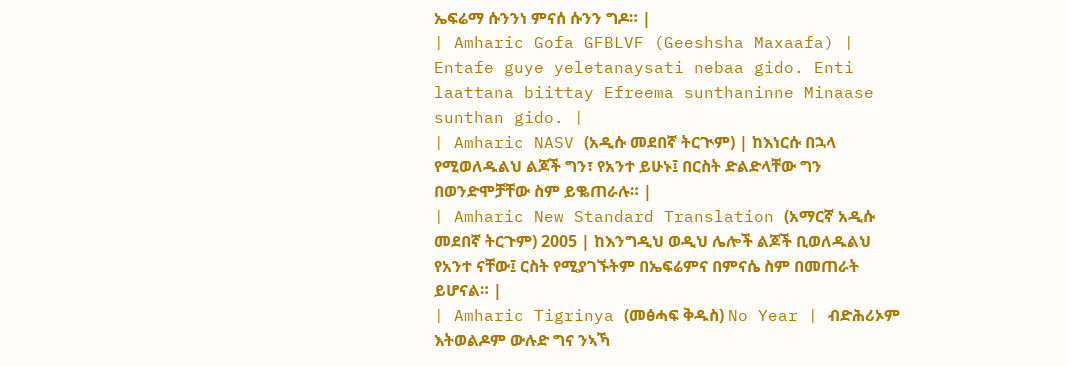ኤፍሬማ ሱንንነ ምናሰ ሱንን ግዶ። |
| Amharic Gofa GFBLVF (Geeshsha Maxaafa) | Entafe guye yeletanaysati nebaa gido. Enti laattana biittay Efreema sunthaninne Minaase sunthan gido. |
| Amharic NASV (አዲሱ መደበኛ ትርጒም) | ከእነርሱ በኋላ የሚወለዱልህ ልጆች ግን፣ የአንተ ይሁኑ፤ በርስት ድልድላቸው ግን በወንድሞቻቸው ስም ይቈጠራሉ። |
| Amharic New Standard Translation (አማርኛ አዲሱ መደበኛ ትርጉም) 2005 | ከእንግዲህ ወዲህ ሌሎች ልጆች ቢወለዱልህ የአንተ ናቸው፤ ርስት የሚያገኙትም በኤፍሬምና በምናሴ ስም በመጠራት ይሆናል። |
| Amharic Tigrinya (መፅሓፍ ቅዱስ) No Year | ብድሕሪኦም እትወልዶም ውሉድ ግና ንኣኻ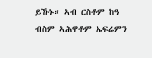ይኹኑ። ኣብ ርስቶም ከዓ ብስም ኣሕዋቶም ኤፍሬምን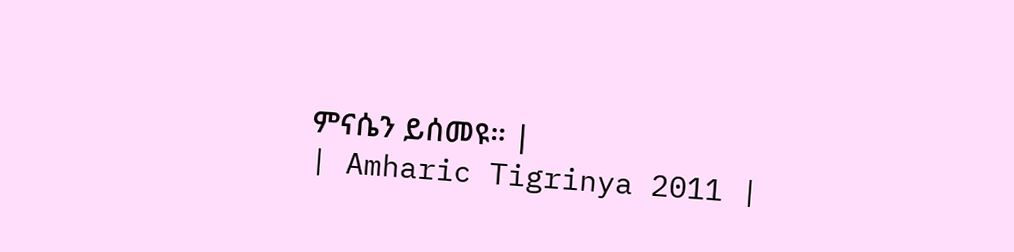ምናሴን ይሰመዩ። |
| Amharic Tigrinya 2011 |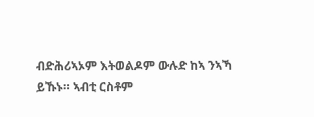ብድሕሪኣኦም እትወልዶም ውሉድ ከኣ ንኣኻ ይኹኑ። ኣብቲ ርስቶም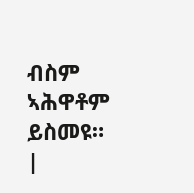ብስም ኣሕዋቶም ይስመዩ። |